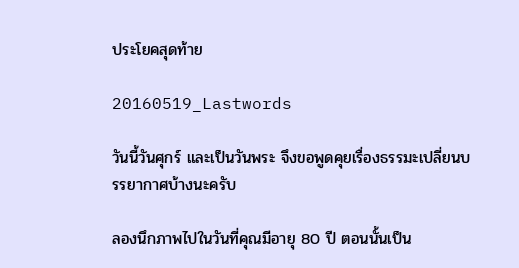ประโยคสุดท้าย

20160519_Lastwords

วันนี้วันศุกร์ และเป็นวันพระ จึงขอพูดคุยเรื่องธรรมะเปลี่ยนบรรยากาศบ้างนะครับ

ลองนึกภาพไปในวันที่คุณมีอายุ 80 ปี ตอนนั้นเป็น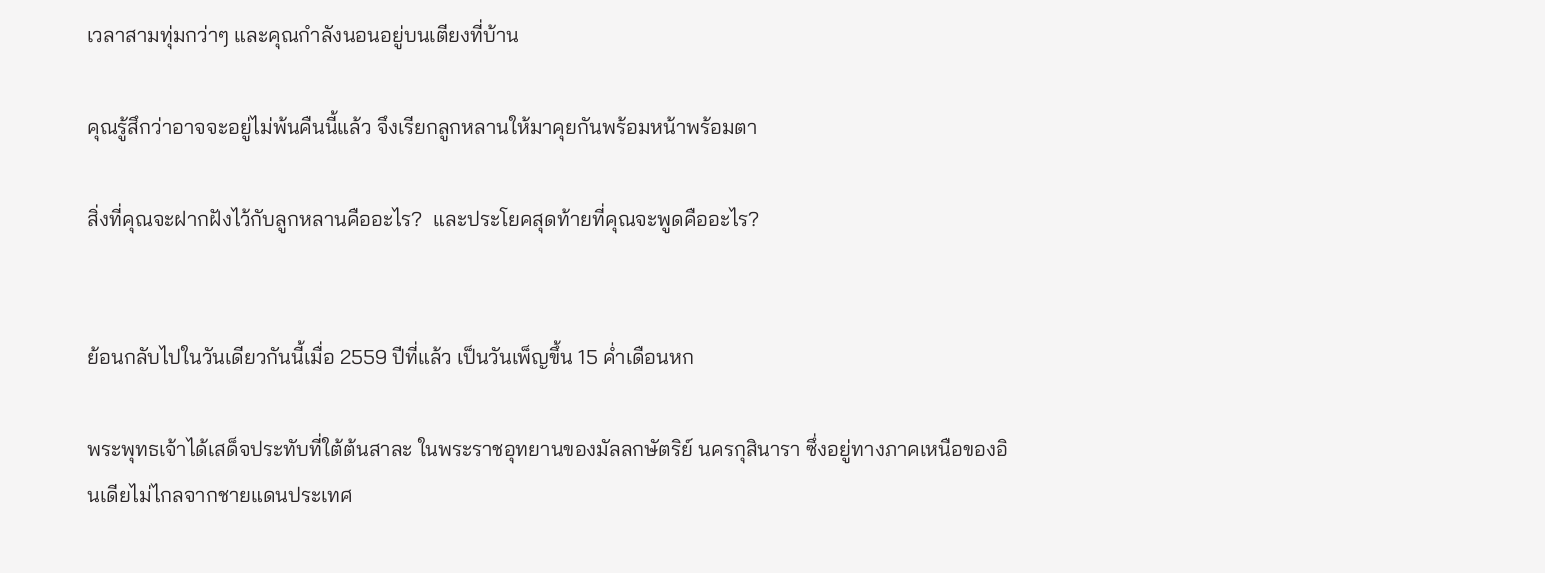เวลาสามทุ่มกว่าๆ และคุณกำลังนอนอยู่บนเตียงที่บ้าน

คุณรู้สึกว่าอาจจะอยู่ไม่พ้นคืนนี้แล้ว จึงเรียกลูกหลานให้มาคุยกันพร้อมหน้าพร้อมตา

สิ่งที่คุณจะฝากฝังไว้กับลูกหลานคืออะไร?  และประโยคสุดท้ายที่คุณจะพูดคืออะไร?


ย้อนกลับไปในวันเดียวกันนี้เมื่อ 2559 ปีที่แล้ว เป็นวันเพ็ญขึ้น 15 ค่ำเดือนหก

พระพุทธเจ้าได้เสด็จประทับที่ใต้ต้นสาละ ในพระราชอุทยานของมัลลกษัตริย์ นครกุสินารา ซึ่งอยู่ทางภาคเหนือของอินเดียไม่ไกลจากชายแดนประเทศ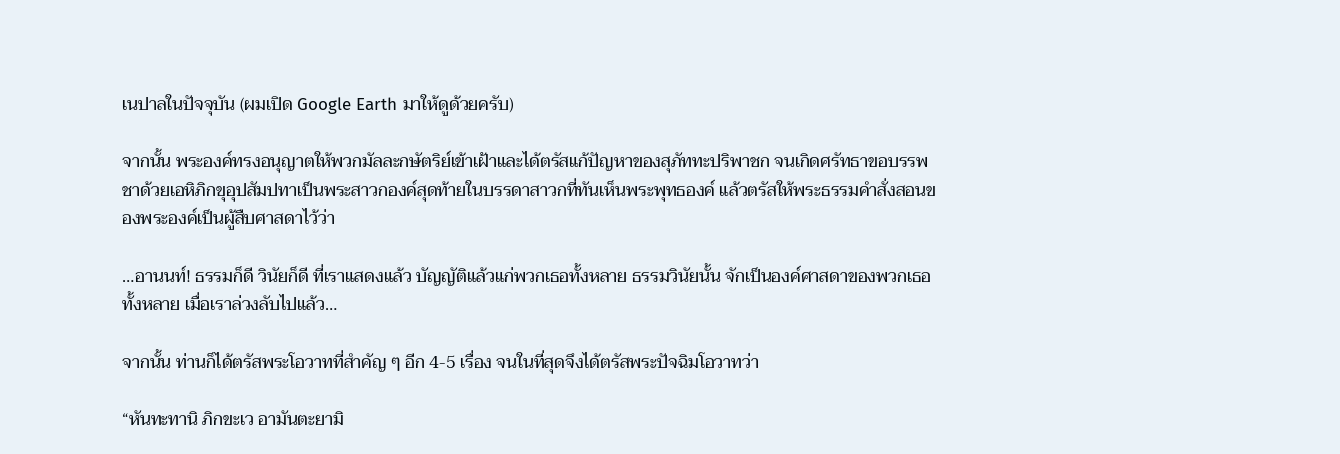เนปาลในปัจจุบัน (ผมเปิด Google Earth มาให้ดูด้วยครับ)

จากนั้น พระองค์ทรงอนุญาตให้พวกมัลละกษัตริย์เข้าเฝ้าและได้ตรัสแก้ปัญหาของสุภัททะปริพาชก จนเกิดศรัทธาขอบรรพชาด้วยเอหิภิกขุอุปสัมปทาเป็นพระสาวกองค์สุดท้ายในบรรดาสาวกที่ทันเห็นพระพุทธองค์ แล้วตรัสให้พระธรรมคำสั่งสอนของพระองค์เป็นผู้สืบศาสดาไว้ว่า

…อานนท์! ธรรมก็ดี วินัยก็ดี ที่เราแสดงแล้ว บัญญัติแล้วแก่พวกเธอทั้งหลาย ธรรมวินัยนั้น จักเป็นองค์ศาสดาของพวกเธอทั้งหลาย เมื่อเราล่วงลับไปแล้ว…

จากนั้น ท่านก็ได้ตรัสพระโอวาทที่สำคัญ ๆ อีก 4-5 เรื่อง จนในที่สุดจึงได้ตรัสพระปัจฉิมโอวาทว่า

“หันทะทานิ ภิกขะเว อามันตะยามิ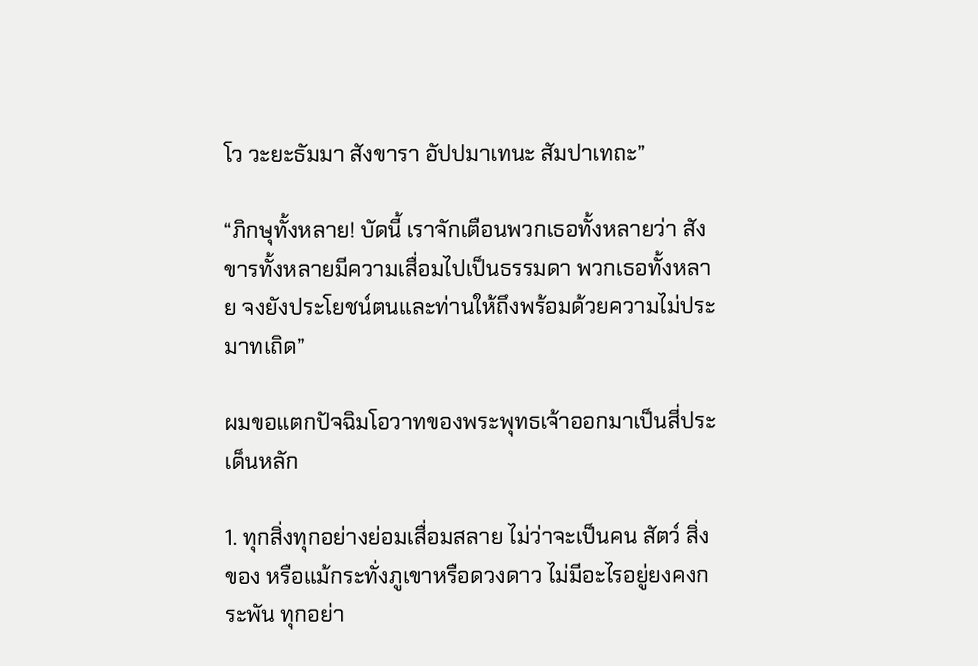โว วะยะธัมมา สังขารา อัปปมาเทนะ สัมปาเทถะ”

“ภิกษุทั้งหลาย! บัดนี้ เราจักเตือนพวกเธอทั้งหลายว่า สังขารทั้งหลายมีความเสื่อมไปเป็นธรรมดา พวกเธอทั้งหลาย จงยังประโยชน์ตนและท่านให้ถึงพร้อมด้วยความไม่ประมาทเถิด”

ผมขอแตกปัจฉิมโอวาทของพระพุทธเจ้าออกมาเป็นสี่ประเด็นหลัก

1. ทุกสิ่งทุกอย่างย่อมเสื่อมสลาย ไม่ว่าจะเป็นคน สัตว์ สิ่งของ หรือแม้กระทั่งภูเขาหรือดวงดาว ไม่มีอะไรอยู่ยงคงกระพัน ทุกอย่า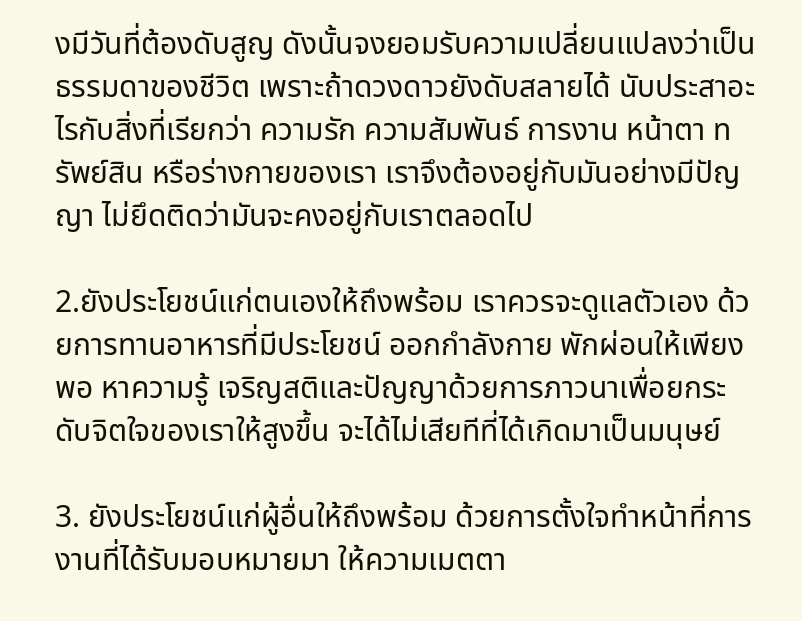งมีวันที่ต้องดับสูญ ดังนั้นจงยอมรับความเปลี่ยนแปลงว่าเป็นธรรมดาของชีวิต เพราะถ้าดวงดาวยังดับสลายได้ นับประสาอะไรกับสิ่งที่เรียกว่า ความรัก ความสัมพันธ์ การงาน หน้าตา ทรัพย์สิน หรือร่างกายของเรา เราจึงต้องอยู่กับมันอย่างมีปัญญา ไม่ยึดติดว่ามันจะคงอยู่กับเราตลอดไป

2.ยังประโยชน์แก่ตนเองให้ถึงพร้อม เราควรจะดูแลตัวเอง ด้วยการทานอาหารที่มีประโยชน์ ออกกำลังกาย พักผ่อนให้เพียงพอ หาความรู้ เจริญสติและปัญญาด้วยการภาวนาเพื่อยกระดับจิตใจของเราให้สูงขึ้น จะได้ไม่เสียทีที่ได้เกิดมาเป็นมนุษย์

3. ยังประโยชน์แก่ผู้อื่นให้ถึงพร้อม ด้วยการตั้งใจทำหน้าที่การงานที่ได้รับมอบหมายมา ให้ความเมตตา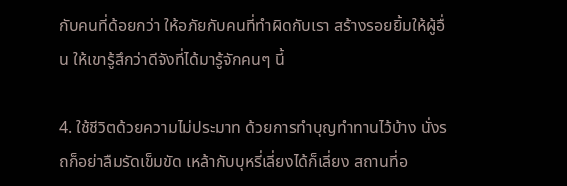กับคนที่ด้อยกว่า ให้อภัยกับคนที่ทำผิดกับเรา สร้างรอยยิ้มให้ผู้อื่น ให้เขารู้สึกว่าดีจังที่ได้มารู้จักคนๆ นี้

4. ใช้ชีวิตด้วยความไม่ประมาท ด้วยการทำบุญทำทานไว้บ้าง นั่งรถก็อย่าลืมรัดเข็มขัด เหล้ากับบุหรี่เลี่ยงได้ก็เลี่ยง สถานที่อ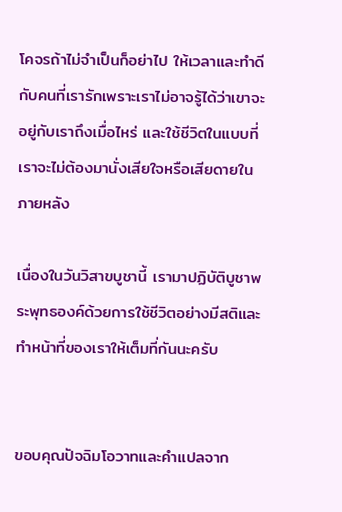โคจรถ้าไม่จำเป็นก็อย่าไป ให้เวลาและทำดีกับคนที่เรารักเพราะเราไม่อาจรู้ได้ว่าเขาจะอยู่กับเราถึงเมื่อไหร่ และใช้ชีวิตในแบบที่เราจะไม่ต้องมานั่งเสียใจหรือเสียดายในภายหลัง

เนื่องในวันวิสาขบูชานี้ เรามาปฏิบัติบูชาพระพุทธองค์ด้วยการใช้ชีวิตอย่างมีสติและทำหน้าที่ของเราให้เต็มที่กันนะครับ


ขอบคุณปัจฉิมโอวาทและคำแปลจาก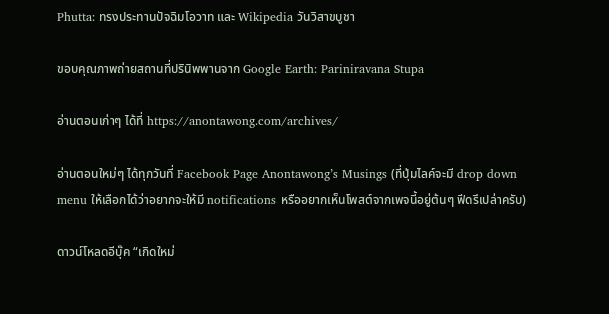Phutta: ทรงประทานปัจฉิมโอวาท และ Wikipedia วันวิสาขบูชา

ขอบคุณภาพถ่ายสถานที่ปรินิพพานจาก Google Earth: Pariniravana Stupa

อ่านตอนเก่าๆ ได้ที่ https://anontawong.com/archives/

อ่านตอนใหม่ๆ ได้ทุกวันที่ Facebook Page Anontawong’s Musings (ที่ปุ่มไลค์จะมี drop down menu ให้เลือกได้ว่าอยากจะให้มี notifications หรืออยากเห็นโพสต์จากเพจนี้อยู่ต้นๆ ฟีดรึเปล่าครับ)

ดาวน์โหลดอีบุ๊ค “เกิดใหม่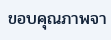ขอบคุณภาพจา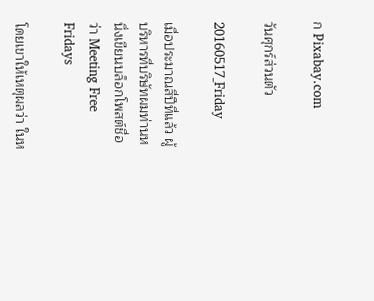ก Pixabay.com

วันศุกร์ส่วนตัว

20160517_Friday

เมื่อประมาณสี่ปีที่แล้ว ผู้บริหารที่บริษัทผมท่านหนึ่งเขียนบล็อกโพสต์ชื่อว่า Meeting Free Fridays

โดยเขาให้เหตุผลว่า ในห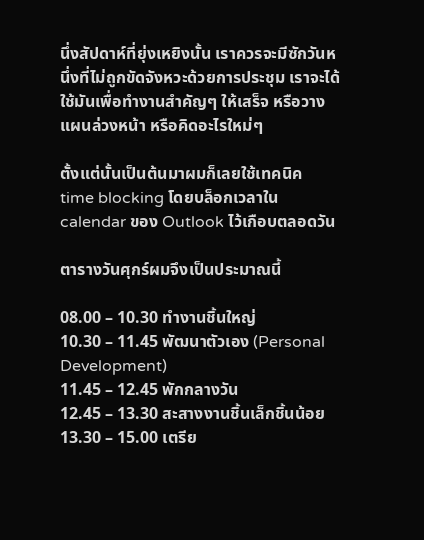นึ่งสัปดาห์ที่ยุ่งเหยิงนั้น เราควรจะมีซักวันหนึ่งที่ไม่ถูกขัดจังหวะด้วยการประชุม เราจะได้ใช้มันเพื่อทำงานสำคัญๆ ให้เสร็จ หรือวางแผนล่วงหน้า หรือคิดอะไรใหม่ๆ

ตั้งแต่นั้นเป็นต้นมาผมก็เลยใช้เทคนิค time blocking โดยบล็อกเวลาใน calendar ของ Outlook ไว้เกือบตลอดวัน

ตารางวันศุกร์ผมจึงเป็นประมาณนี้

08.00 – 10.30 ทำงานชิ้นใหญ่
10.30 – 11.45 พัฒนาตัวเอง (Personal Development)
11.45 – 12.45 พักกลางวัน
12.45 – 13.30 สะสางงานชิ้นเล็กชิ้นน้อย
13.30 – 15.00 เตรีย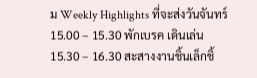ม Weekly Highlights ที่จะส่งวันจันทร์
15.00 – 15.30 พักเบรค เดินเล่น
15.30 – 16.30 สะสางงานชิ้นเล็กชิ้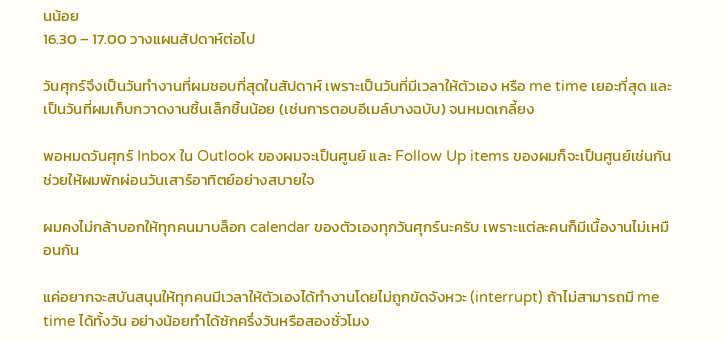นน้อย
16.30 – 17.00 วางแผนสัปดาห์ต่อไป

วันศุกร์จึงเป็นวันทำงานที่ผมชอบที่สุดในสัปดาห์ เพราะเป็นวันที่มีเวลาให้ตัวเอง หรือ me time เยอะที่สุด และเป็นวันที่ผมเก็บกวาดงานชิ้นเล็กชิ้นน้อย (เช่นการตอบอีเมล์บางฉบับ) จนหมดเกลี้ยง

พอหมดวันศุกร์ Inbox ใน Outlook ของผมจะเป็นศูนย์ และ Follow Up items ของผมก็จะเป็นศูนย์เช่นกัน ช่วยให้ผมพักผ่อนวันเสาร์อาทิตย์อย่างสบายใจ

ผมคงไม่กล้าบอกให้ทุกคนมาบล็อก calendar ของตัวเองทุกวันศุกร์นะครับ เพราะแต่ละคนก็มีเนื้องานไม่เหมือนกัน

แค่อยากจะสบันสนุนให้ทุกคนมีเวลาให้ตัวเองได้ทำงานโดยไม่ถูกขัดจังหวะ (interrupt) ถ้าไม่สามารถมี me time ได้ทั้งวัน อย่างน้อยทำได้ซักครึ่งวันหรือสองชั่วโมง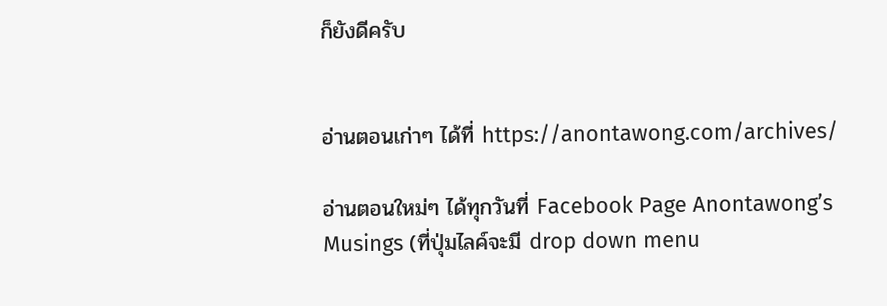ก็ยังดีครับ


อ่านตอนเก่าๆ ได้ที่ https://anontawong.com/archives/

อ่านตอนใหม่ๆ ได้ทุกวันที่ Facebook Page Anontawong’s Musings (ที่ปุ่มไลค์จะมี drop down menu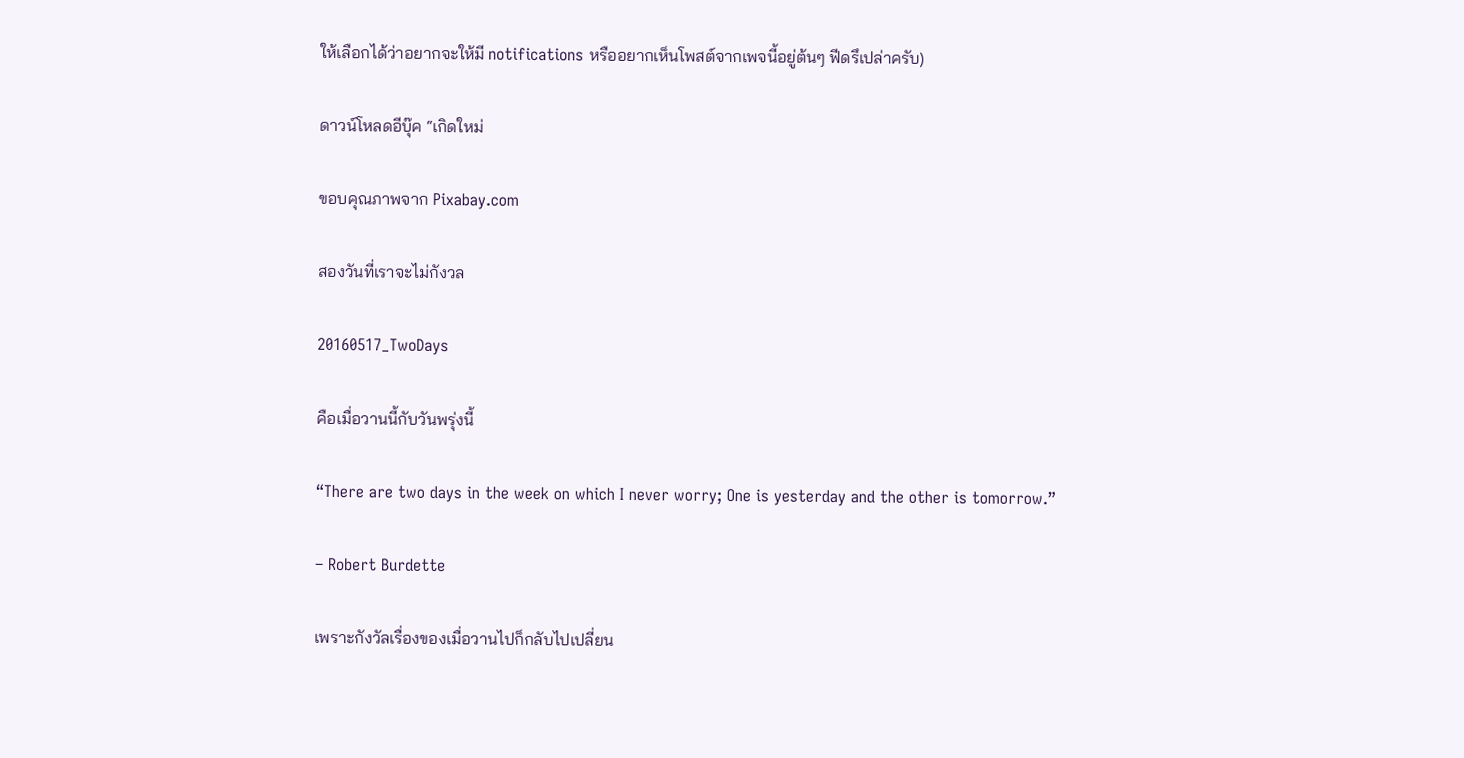ให้เลือกได้ว่าอยากจะให้มี notifications หรืออยากเห็นโพสต์จากเพจนี้อยู่ต้นๆ ฟีดรึเปล่าครับ)

ดาวน์โหลดอีบุ๊ค “เกิดใหม่

ขอบคุณภาพจาก Pixabay.com

สองวันที่เราจะไม่กังวล

20160517_TwoDays

คือเมื่อวานนี้กับวันพรุ่งนี้

“There are two days in the week on which I never worry; One is yesterday and the other is tomorrow.”

– Robert Burdette

เพราะกังวัลเรื่องของเมื่อวานไปก็กลับไปเปลี่ยน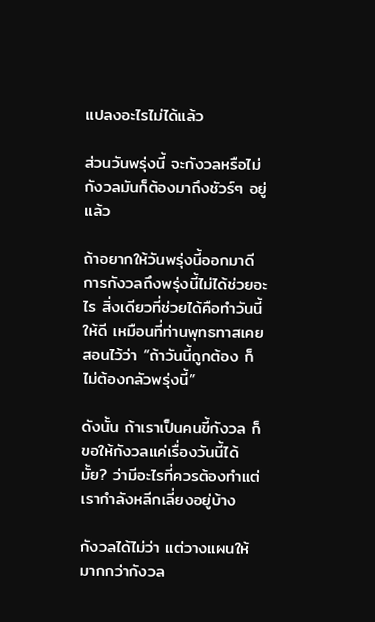แปลงอะไรไม่ได้แล้ว

ส่วนวันพรุ่งนี้ จะกังวลหรือไม่กังวลมันก็ต้องมาถึงชัวร์ๆ อยู่แล้ว

ถ้าอยากให้วันพรุ่งนี้ออกมาดี การกังวลถึงพรุ่งนี้ไม่ได้ช่วยอะไร สิ่งเดียวที่ช่วยได้คือทำวันนี้ให้ดี เหมือนที่ท่านพุทธทาสเคยสอนไว้ว่า “ถ้าวันนี้ถูกต้อง ก็ไม่ต้องกลัวพรุ่งนี้”

ดังนั้น ถ้าเราเป็นคนขี้กังวล ก็ขอให้กังวลแค่เรื่องวันนี้ได้มั้ย? ว่ามีอะไรที่ควรต้องทำแต่เรากำลังหลีกเลี่ยงอยู่บ้าง

กังวลได้ไม่ว่า แต่วางแผนให้มากกว่ากังวล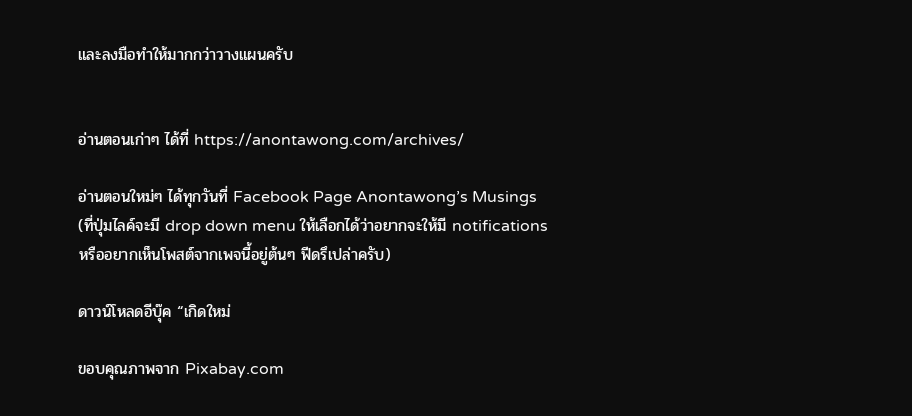และลงมือทำให้มากกว่าวางแผนครับ


อ่านตอนเก่าๆ ได้ที่ https://anontawong.com/archives/

อ่านตอนใหม่ๆ ได้ทุกวันที่ Facebook Page Anontawong’s Musings (ที่ปุ่มไลค์จะมี drop down menu ให้เลือกได้ว่าอยากจะให้มี notifications หรืออยากเห็นโพสต์จากเพจนี้อยู่ต้นๆ ฟีดรึเปล่าครับ)

ดาวน์โหลดอีบุ๊ค “เกิดใหม่

ขอบคุณภาพจาก Pixabay.com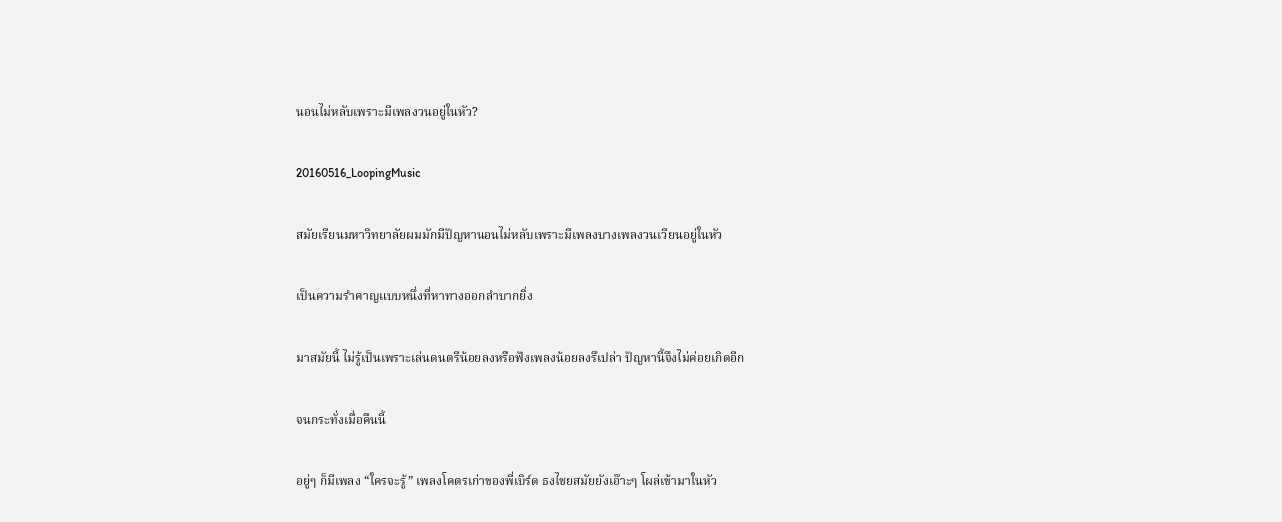นอนไม่หลับเพราะมีเพลงวนอยู่ในหัว?

20160516_LoopingMusic

สมัยเรียนมหาวิทยาลัยผมมักมีปัญหานอนไม่หลับเพราะมีเพลงบางเพลงวนเวียนอยู่ในหัว

เป็นความรำคาญแบบหนึ่งที่หาทางออกลำบากยิ่ง

มาสมัยนี้ ไม่รู้เป็นเพราะเล่นดนตรีน้อยลงหรือฟังเพลงน้อยลงรึเปล่า ปัญหานี้จึงไม่ค่อยเกิดอีก

จนกระทั่งเมื่อคืนนี้

อยู่ๆ ก็มีเพลง “ใครจะรู้” เพลงโคตรเก่าของพี่เบิร์ด ธงไชยสมัยยังเอ๊าะๆ โผล่เข้ามาในหัว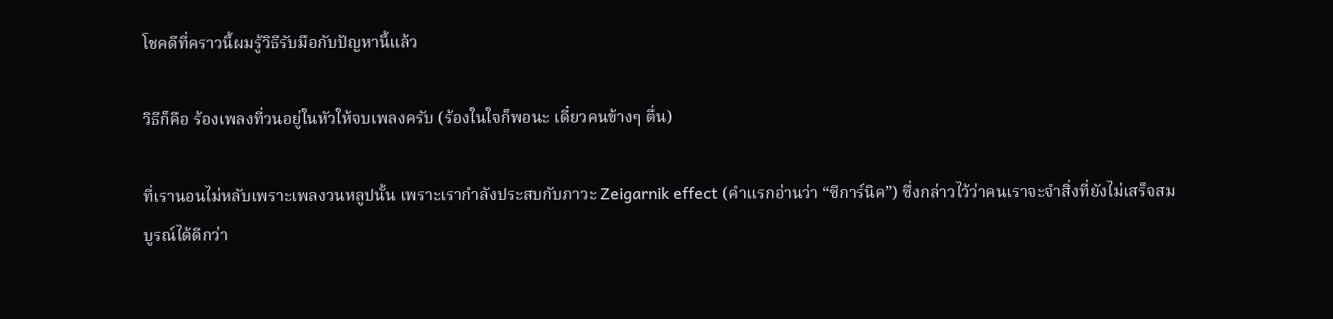โชคดีที่คราวนี้ผมรู้วิธีรับมือกับปัญหานี้แล้ว

วิธีก็คือ ร้องเพลงที่วนอยู่ในหัวให้จบเพลงครับ (ร้องในใจก็พอนะ เดี๋ยวคนข้างๆ ตื่น)

ที่เรานอนไม่หลับเพราะเพลงวนหลูปนั้น เพราะเรากำลังประสบกับภาวะ Zeigarnik effect (คำแรกอ่านว่า “ซีการ์นิค”) ซึ่งกล่าวไว้ว่าคนเราจะจำสิ่งที่ยังไม่เสร็จสมบูรณ์ได้ดีกว่า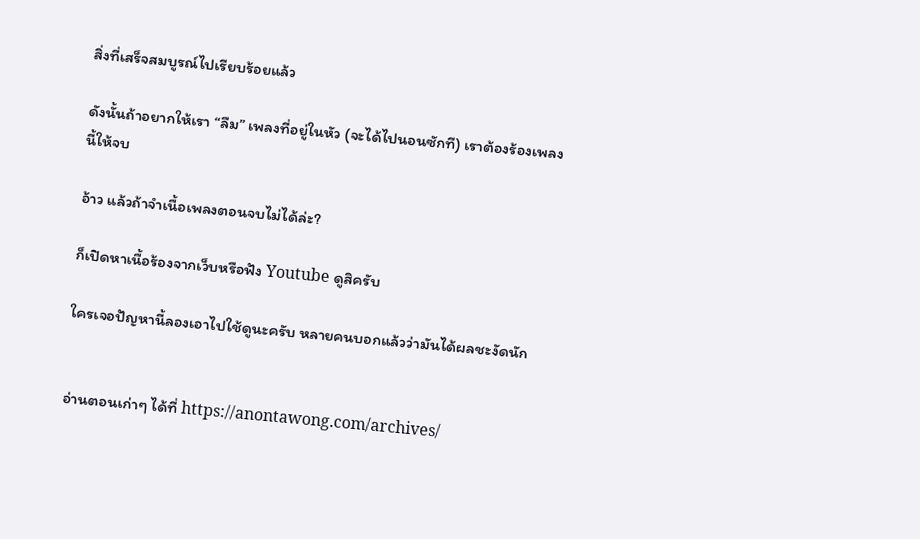สิ่งที่เสร็จสมบูรณ์ไปเรียบร้อยแล้ว

ดังนั้นถ้าอยากให้เรา “ลืม” เพลงที่อยู่ในหัว (จะได้ไปนอนซักที) เราต้องร้องเพลงนี้ให้จบ

อ้าว แล้วถ้าจำเนื้อเพลงตอนจบไม่ได้ล่ะ?

ก็เปิดหาเนื้อร้องจากเว็บหรือฟัง Youtube ดูสิครับ

ใครเจอปัญหานี้ลองเอาไปใช้ดูนะครับ หลายคนบอกแล้วว่ามันได้ผลชะงัดนัก


อ่านตอนเก่าๆ ได้ที่ https://anontawong.com/archives/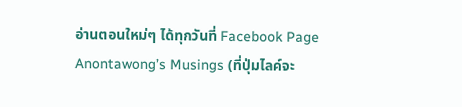อ่านตอนใหม่ๆ ได้ทุกวันที่ Facebook Page Anontawong’s Musings (ที่ปุ่มไลค์จะ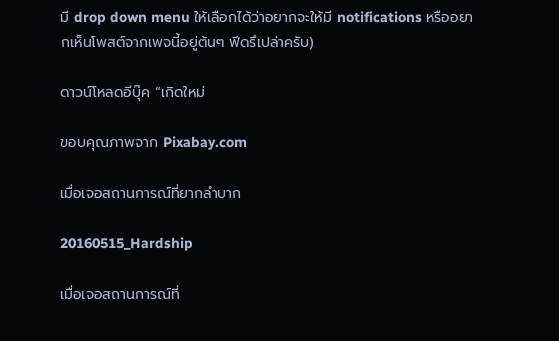มี drop down menu ให้เลือกได้ว่าอยากจะให้มี notifications หรืออยากเห็นโพสต์จากเพจนี้อยู่ต้นๆ ฟีดรึเปล่าครับ)

ดาวน์โหลดอีบุ๊ค “เกิดใหม่

ขอบคุณภาพจาก Pixabay.com

เมื่อเจอสถานการณ์ที่ยากลำบาก

20160515_Hardship

เมื่อเจอสถานการณ์ที่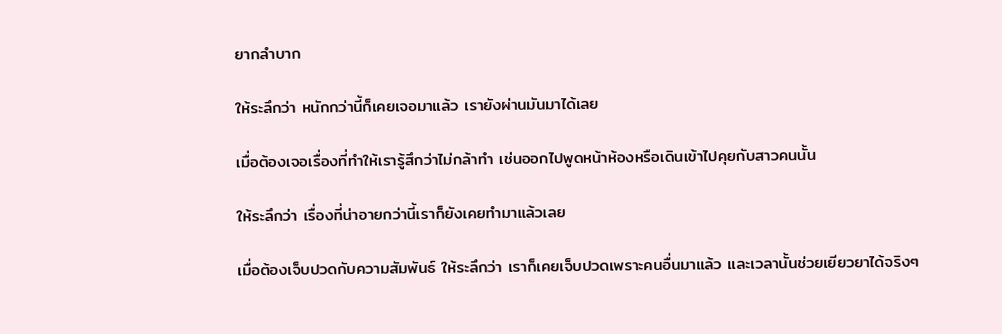ยากลำบาก

ให้ระลึกว่า หนักกว่านี้ก็เคยเจอมาแล้ว เรายังผ่านมันมาได้เลย

เมื่อต้องเจอเรื่องที่ทำให้เรารู้สึกว่าไม่กล้าทำ เช่นออกไปพูดหน้าห้องหรือเดินเข้าไปคุยกับสาวคนนั้น

ให้ระลึกว่า เรื่องที่น่าอายกว่านี้เราก็ยังเคยทำมาแล้วเลย

เมื่อต้องเจ็บปวดกับความสัมพันธ์ ให้ระลึกว่า เราก็เคยเจ็บปวดเพราะคนอื่นมาแล้ว และเวลานั้นช่วยเยียวยาได้จริงๆ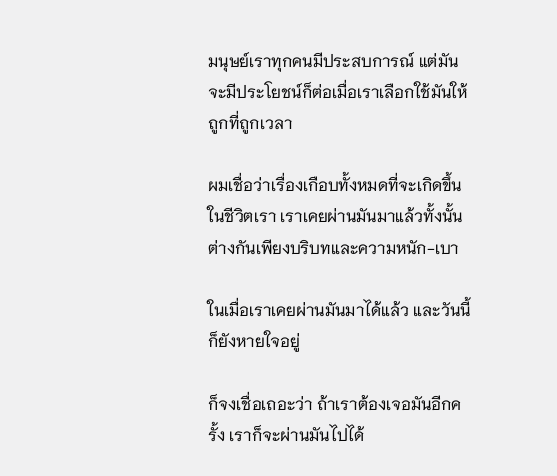มนุษย์เราทุกคนมีประสบการณ์ แต่มันจะมีประโยชน์ก็ต่อเมื่อเราเลือกใช้มันให้ถูกที่ถูกเวลา

ผมเชื่อว่าเรื่องเกือบทั้งหมดที่จะเกิดขึ้นในชีวิตเรา เราเคยผ่านมันมาแล้วทั้งนั้น ต่างกันเพียงบริบทและความหนัก-เบา

ในเมื่อเราเคยผ่านมันมาได้แล้ว และวันนี้ก็ยังหายใจอยู่

ก็จงเชื่อเถอะว่า ถ้าเราต้องเจอมันอีกครั้ง เราก็จะผ่านมันไปได้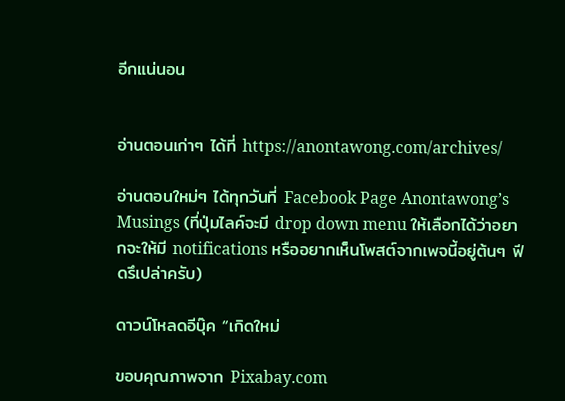อีกแน่นอน


อ่านตอนเก่าๆ ได้ที่ https://anontawong.com/archives/

อ่านตอนใหม่ๆ ได้ทุกวันที่ Facebook Page Anontawong’s Musings (ที่ปุ่มไลค์จะมี drop down menu ให้เลือกได้ว่าอยากจะให้มี notifications หรืออยากเห็นโพสต์จากเพจนี้อยู่ต้นๆ ฟีดรึเปล่าครับ)

ดาวน์โหลดอีบุ๊ค “เกิดใหม่

ขอบคุณภาพจาก Pixabay.com